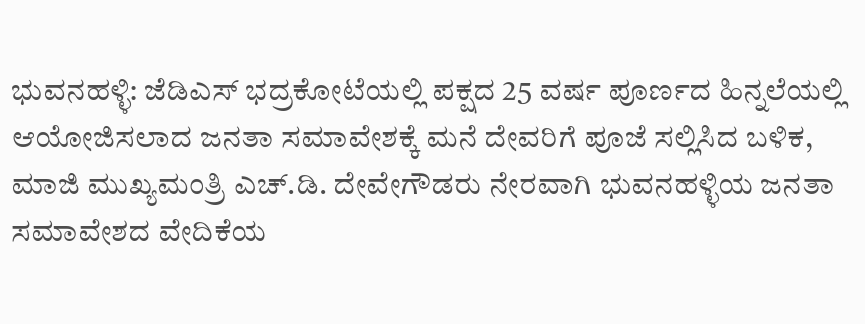ಭುವನಹಳ್ಳಿ: ಜೆಡಿಎಸ್ ಭದ್ರಕೋಟೆಯಲ್ಲಿ ಪಕ್ಷದ 25 ವರ್ಷ ಪೂರ್ಣದ ಹಿನ್ನಲೆಯಲ್ಲಿ ಆಯೋಜಿಸಲಾದ ಜನತಾ ಸಮಾವೇಶಕ್ಕೆ ಮನೆ ದೇವರಿಗೆ ಪೂಜೆ ಸಲ್ಲಿಸಿದ ಬಳಿಕ, ಮಾಜಿ ಮುಖ್ಯಮಂತ್ರಿ ಎಚ್.ಡಿ. ದೇವೇಗೌಡರು ನೇರವಾಗಿ ಭುವನಹಳ್ಳಿಯ ಜನತಾ ಸಮಾವೇಶದ ವೇದಿಕೆಯ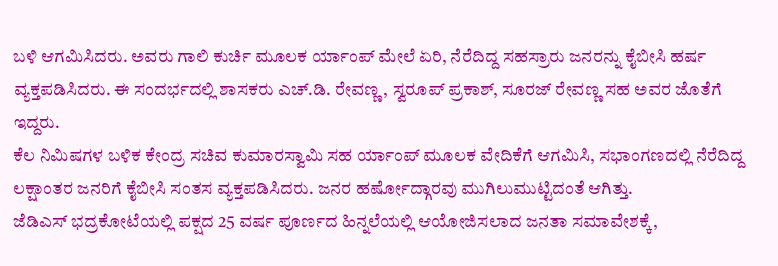ಬಳಿ ಆಗಮಿಸಿದರು. ಅವರು ಗಾಲಿ ಕುರ್ಚಿ ಮೂಲಕ ರ್ಯಾಂಪ್ ಮೇಲೆ ಏರಿ, ನೆರೆದಿದ್ದ ಸಹಸ್ರಾರು ಜನರನ್ನು ಕೈಬೀಸಿ ಹರ್ಷ ವ್ಯಕ್ತಪಡಿಸಿದರು. ಈ ಸಂದರ್ಭದಲ್ಲಿ ಶಾಸಕರು ಎಚ್.ಡಿ. ರೇವಣ್ಣ, ಸ್ವರೂಪ್ ಪ್ರಕಾಶ್, ಸೂರಜ್ ರೇವಣ್ಣ ಸಹ ಅವರ ಜೊತೆಗೆ ಇದ್ದರು.
ಕೆಲ ನಿಮಿಷಗಳ ಬಳಿಕ ಕೇಂದ್ರ ಸಚಿವ ಕುಮಾರಸ್ವಾಮಿ ಸಹ ರ್ಯಾಂಪ್ ಮೂಲಕ ವೇದಿಕೆಗೆ ಆಗಮಿಸಿ, ಸಭಾಂಗಣದಲ್ಲಿ ನೆರೆದಿದ್ದ ಲಕ್ಷಾಂತರ ಜನರಿಗೆ ಕೈಬೀಸಿ ಸಂತಸ ವ್ಯಕ್ತಪಡಿಸಿದರು. ಜನರ ಹರ್ಷೋದ್ಗಾರವು ಮುಗಿಲುಮುಟ್ಟಿದಂತೆ ಆಗಿತ್ತು.
ಜೆಡಿಎಸ್ ಭದ್ರಕೋಟೆಯಲ್ಲಿ ಪಕ್ಷದ 25 ವರ್ಷ ಪೂರ್ಣದ ಹಿನ್ನಲೆಯಲ್ಲಿ ಆಯೋಜಿಸಲಾದ ಜನತಾ ಸಮಾವೇಶಕ್ಕೆ,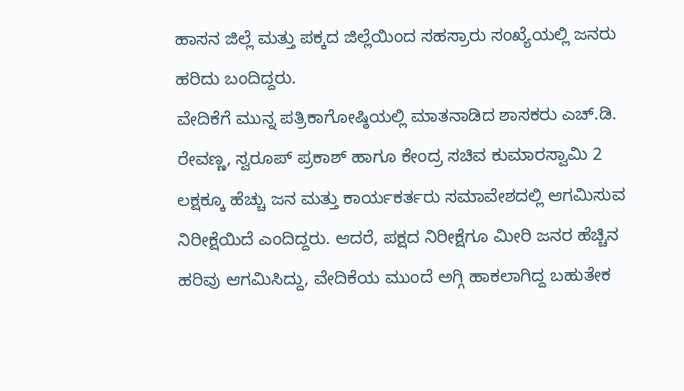ಹಾಸನ ಜಿಲ್ಲೆ ಮತ್ತು ಪಕ್ಕದ ಜಿಲ್ಲೆಯಿಂದ ಸಹಸ್ರಾರು ಸಂಖ್ಯೆಯಲ್ಲಿ ಜನರು ಹರಿದು ಬಂದಿದ್ದರು.
ವೇದಿಕೆಗೆ ಮುನ್ನ ಪತ್ರಿಕಾಗೋಷ್ಠಿಯಲ್ಲಿ ಮಾತನಾಡಿದ ಶಾಸಕರು ಎಚ್.ಡಿ. ರೇವಣ್ಣ, ಸ್ವರೂಪ್ ಪ್ರಕಾಶ್ ಹಾಗೂ ಕೇಂದ್ರ ಸಚಿವ ಕುಮಾರಸ್ವಾಮಿ 2 ಲಕ್ಷಕ್ಕೂ ಹೆಚ್ಚು ಜನ ಮತ್ತು ಕಾರ್ಯಕರ್ತರು ಸಮಾವೇಶದಲ್ಲಿ ಆಗಮಿಸುವ ನಿರೀಕ್ಷೆಯಿದೆ ಎಂದಿದ್ದರು. ಆದರೆ, ಪಕ್ಷದ ನಿರೀಕ್ಷೆಗೂ ಮೀರಿ ಜನರ ಹೆಚ್ಚಿನ ಹರಿವು ಆಗಮಿಸಿದ್ದು, ವೇದಿಕೆಯ ಮುಂದೆ ಅಗ್ಗಿ ಹಾಕಲಾಗಿದ್ದ ಬಹುತೇಕ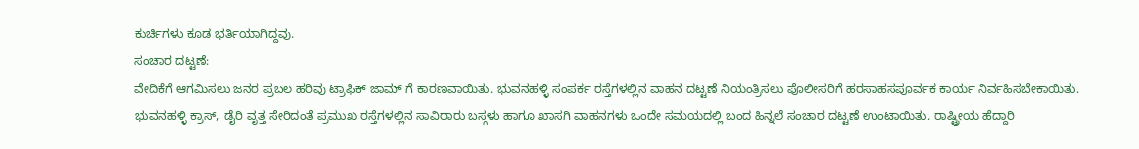ಕುರ್ಚಿಗಳು ಕೂಡ ಭರ್ತಿಯಾಗಿದ್ದವು.
ಸಂಚಾರ ದಟ್ಟಣೆ:
ವೇದಿಕೆಗೆ ಆಗಮಿಸಲು ಜನರ ಪ್ರಬಲ ಹರಿವು ಟ್ರಾಫಿಕ್ ಜಾಮ್ ಗೆ ಕಾರಣವಾಯಿತು. ಭುವನಹಳ್ಳಿ ಸಂಪರ್ಕ ರಸ್ತೆಗಳಲ್ಲಿನ ವಾಹನ ದಟ್ಟಣೆ ನಿಯಂತ್ರಿಸಲು ಪೊಲೀಸರಿಗೆ ಹರಸಾಹಸಪೂರ್ವಕ ಕಾರ್ಯ ನಿರ್ವಹಿಸಬೇಕಾಯಿತು.
ಭುವನಹಳ್ಳಿ ಕ್ರಾಸ್, ಡೈರಿ ವೃತ್ತ ಸೇರಿದಂತೆ ಪ್ರಮುಖ ರಸ್ತೆಗಳಲ್ಲಿನ ಸಾವಿರಾರು ಬಸ್ಗಳು ಹಾಗೂ ಖಾಸಗಿ ವಾಹನಗಳು ಒಂದೇ ಸಮಯದಲ್ಲಿ ಬಂದ ಹಿನ್ನಲೆ ಸಂಚಾರ ದಟ್ಟಣೆ ಉಂಟಾಯಿತು. ರಾಷ್ಟ್ರೀಯ ಹೆದ್ದಾರಿ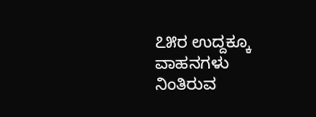೭೫ರ ಉದ್ದಕ್ಕೂ ವಾಹನಗಳು ನಿಂತಿರುವ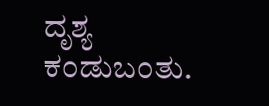ದೃಶ್ಯ ಕಂಡುಬಂತು.